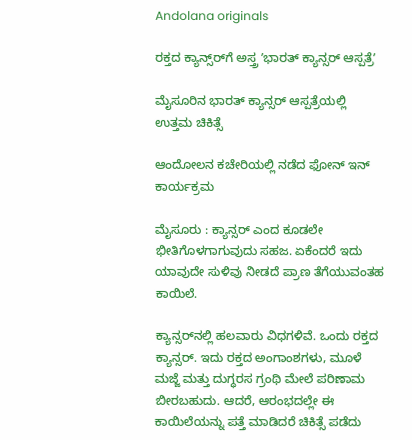Andolana originals

ರಕ್ತದ ಕ್ಯಾನ್ಸ್‌ರ್‌ಗೆ ಅಸ್ತ್ರ ʼಭಾರತ್‌ ಕ್ಯಾನ್ಸರ್‌ ಆಸ್ಪತ್ರೆʼ

ಮೈಸೂರಿನ ಭಾರತ್‌ ಕ್ಯಾನ್ಸರ್‌ ಆಸ್ಪತ್ರೆಯಲ್ಲಿ ಉತ್ತಮ ಚಿಕಿತ್ಸೆ

ಆಂದೋಲನ ಕಚೇರಿಯಲ್ಲಿ ನಡೆದ ಫೋನ್‌ ಇನ್‌ ಕಾರ್ಯಕ್ರಮ

ಮೈಸೂರು : ಕ್ಯಾನ್ಸರ್ ಎಂದ ಕೂಡಲೇ ಭೀತಿಗೊಳಗಾಗುವುದು ಸಹಜ. ಏಕೆಂದರೆ ಇದು ಯಾವುದೇ ಸುಳಿವು ನೀಡದೆ ಪ್ರಾಣ ತೆಗೆಯುವಂತಹ ಕಾಯಿಲೆ.

ಕ್ಯಾನ್ಸರ್‌ನಲ್ಲಿ ಹಲವಾರು ವಿಧಗಳಿವೆ. ಒಂದು ರಕ್ತದ ಕ್ಯಾನ್ಸರ್. ಇದು ರಕ್ತದ ಅಂಗಾಂಶಗಳು, ಮೂಳೆ ಮಜ್ಜೆ ಮತ್ತು ದುಗ್ಧರಸ ಗ್ರಂಥಿ ಮೇಲೆ ಪರಿಣಾಮ ಬೀರಬಹುದು. ಆದರೆ, ಆರಂಭದಲ್ಲೇ ಈ ಕಾಯಿಲೆಯನ್ನು ಪತ್ತೆ ಮಾಡಿದರೆ ಚಿಕಿತ್ಸೆ ಪಡೆದು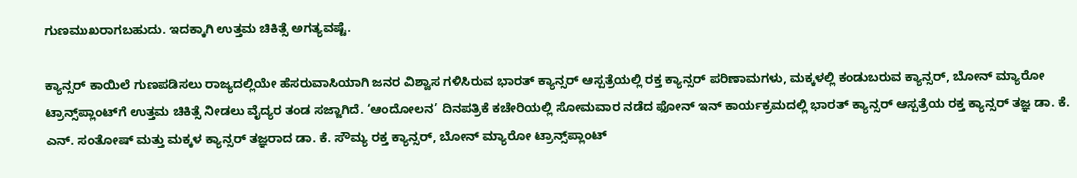ಗುಣಮುಖರಾಗಬಹುದು. ಇದಕ್ಕಾಗಿ ಉತ್ತಮ ಚಿಕಿತ್ಸೆ ಅಗತ್ಯವಷ್ಟೆ.

ಕ್ಯಾನ್ಸರ್ ಕಾಯಿಲೆ ಗುಣಪಡಿಸಲು ರಾಜ್ಯದಲ್ಲಿಯೇ ಹೆಸರುವಾಸಿಯಾಗಿ ಜನರ ವಿಶ್ವಾಸ ಗಳಿಸಿರುವ ಭಾರತ್ ಕ್ಯಾನ್ಸರ್ ಆಸ್ಪತ್ರೆಯಲ್ಲಿ ರಕ್ತ ಕ್ಯಾನ್ಸರ್ ಪರಿಣಾಮಗಳು, ಮಕ್ಕಳಲ್ಲಿ ಕಂಡುಬರುವ ಕ್ಯಾನ್ಸರ್, ಬೋನ್ ಮ್ಯಾರೋ ಟ್ರಾನ್ಸ್‌ಪ್ಲಾಂಟ್‌ಗೆ ಉತ್ತಮ ಚಿಕಿತ್ಸೆ ನೀಡಲು ವೈದ್ಯರ ತಂಡ ಸಜ್ಜಾಗಿದೆ. ‘ಆಂದೋಲನ’ ದಿನಪತ್ರಿಕೆ ಕಚೇರಿಯಲ್ಲಿ ಸೋಮವಾರ ನಡೆದ ಫೋನ್ ಇನ್ ಕಾರ್ಯಕ್ರಮದಲ್ಲಿ ಭಾರತ್ ಕ್ಯಾನ್ಸರ್ ಆಸ್ಪತ್ರೆಯ ರಕ್ತ ಕ್ಯಾನ್ಸರ್ ತಜ್ಞ ಡಾ. ಕೆ. ಎನ್. ಸಂತೋಷ್ ಮತ್ತು ಮಕ್ಕಳ ಕ್ಯಾನ್ಸರ್ ತಜ್ಞರಾದ ಡಾ. ಕೆ. ಸೌಮ್ಯ ರಕ್ತ ಕ್ಯಾನ್ಸರ್, ಬೋನ್ ಮ್ಯಾರೋ ಟ್ರಾನ್ಸ್‌ಪ್ಲಾಂಟ್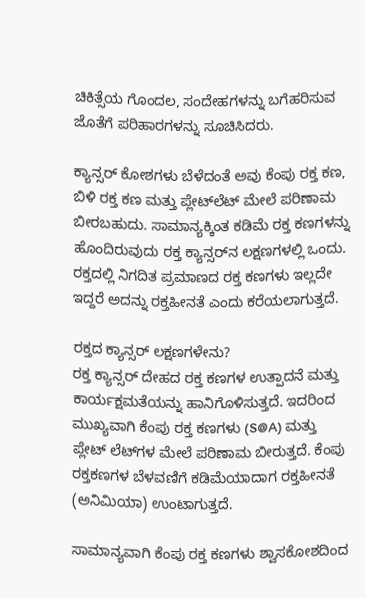ಚಿಕಿತ್ಸೆಯ ಗೊಂದಲ, ಸಂದೇಹಗಳನ್ನು ಬಗೆಹರಿಸುವ ಜೊತೆಗೆ ಪರಿಹಾರಗಳನ್ನು ಸೂಚಿಸಿದರು.

ಕ್ಯಾನ್ಸರ್ ಕೋಶಗಳು ಬೆಳೆದಂತೆ ಅವು ಕೆಂಪು ರಕ್ತ ಕಣ, ಬಿಳಿ ರಕ್ತ ಕಣ ಮತ್ತು ಪ್ಲೇಟ್‌ಲೆಟ್ ಮೇಲೆ ಪರಿಣಾಮ ಬೀರಬಹುದು. ಸಾಮಾನ್ಯಕ್ಕಿಂತ ಕಡಿಮೆ ರಕ್ತ ಕಣಗಳನ್ನು ಹೊಂದಿರುವುದು ರಕ್ತ ಕ್ಯಾನ್ಸರ್‌ನ ಲಕ್ಷಣಗಳಲ್ಲಿ ಒಂದು. ರಕ್ತದಲ್ಲಿ ನಿಗದಿತ ಪ್ರಮಾಣದ ರಕ್ತ ಕಣಗಳು ಇಲ್ಲದೇ ಇದ್ದರೆ ಅದನ್ನು ರಕ್ತಹೀನತೆ ಎಂದು ಕರೆಯಲಾಗುತ್ತದೆ.

ರಕ್ತದ ಕ್ಯಾನ್ಸರ್ ಲಕ್ಷಣಗಳೇನು?
ರಕ್ತ ಕ್ಯಾನ್ಸರ್ ದೇಹದ ರಕ್ತ ಕಣಗಳ ಉತ್ಪಾದನೆ ಮತ್ತು ಕಾರ್ಯಕ್ಷಮತೆಯನ್ನು ಹಾನಿಗೊಳಿಸುತ್ತದೆ. ಇದರಿಂದ ಮುಖ್ಯವಾಗಿ ಕೆಂಪು ರಕ್ತ ಕಣಗಳು (S@A) ಮತ್ತು ಪ್ಲೇಟ್ ಲೆಟ್‌ಗಳ ಮೇಲೆ ಪರಿಣಾಮ ಬೀರುತ್ತದೆ. ಕೆಂಪು ರಕ್ತಕಣಗಳ ಬೆಳವಣಿಗೆ ಕಡಿಮೆಯಾದಾಗ ರಕ್ತಹೀನತೆ (ಅನಿಮಿಯಾ) ಉಂಟಾಗುತ್ತದೆ.

ಸಾಮಾನ್ಯವಾಗಿ ಕೆಂಪು ರಕ್ತ ಕಣಗಳು ಶ್ವಾಸಕೋಶದಿಂದ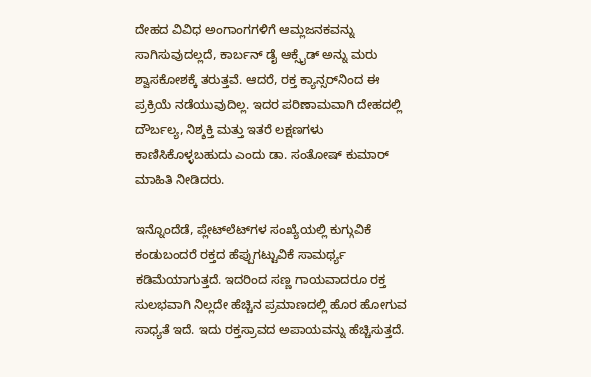ದೇಹದ ವಿವಿಧ ಅಂಗಾಂಗಗಳಿಗೆ ಆಮ್ಲಜನಕವನ್ನು ಸಾಗಿಸುವುದಲ್ಲದೆ, ಕಾರ್ಬನ್ ಡೈ ಆಕ್ಸೈಡ್ ಅನ್ನು ಮರು ಶ್ವಾಸಕೋಶಕ್ಕೆ ತರುತ್ತವೆ. ಆದರೆ, ರಕ್ತ ಕ್ಯಾನ್ಸರ್‌ನಿಂದ ಈ ಪ್ರಕ್ರಿಯೆ ನಡೆಯುವುದಿಲ್ಲ. ಇದರ ಪರಿಣಾಮವಾಗಿ ದೇಹದಲ್ಲಿ ದೌರ್ಬಲ್ಯ, ನಿಶ್ಶಕ್ತಿ ಮತ್ತು ಇತರೆ ಲಕ್ಷಣಗಳು ಕಾಣಿಸಿಕೊಳ್ಳಬಹುದು ಎಂದು ಡಾ. ಸಂತೋಷ್ ಕುಮಾರ್ ಮಾಹಿತಿ ನೀಡಿದರು.

ಇನ್ನೊಂದೆಡೆ, ಪ್ಲೇಟ್‌ಲೆಟ್‌ಗಳ ಸಂಖ್ಯೆಯಲ್ಲಿ ಕುಗ್ಗುವಿಕೆ ಕಂಡುಬಂದರೆ ರಕ್ತದ ಹೆಪ್ಪುಗಟ್ಟುವಿಕೆ ಸಾಮರ್ಥ್ಯ ಕಡಿಮೆಯಾಗುತ್ತದೆ. ಇದರಿಂದ ಸಣ್ಣ ಗಾಯವಾದರೂ ರಕ್ತ ಸುಲಭವಾಗಿ ನಿಲ್ಲದೇ ಹೆಚ್ಚಿನ ಪ್ರಮಾಣದಲ್ಲಿ ಹೊರ ಹೋಗುವ ಸಾಧ್ಯತೆ ಇದೆ. ಇದು ರಕ್ತಸ್ರಾವದ ಅಪಾಯವನ್ನು ಹೆಚ್ಚಿಸುತ್ತದೆ.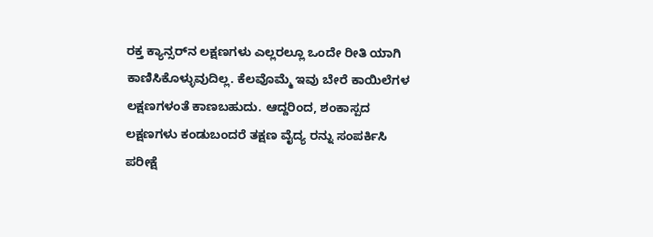ರಕ್ತ ಕ್ಯಾನ್ಸರ್‌ನ ಲಕ್ಷಣಗಳು ಎಲ್ಲರಲ್ಲೂ ಒಂದೇ ರೀತಿ ಯಾಗಿ ಕಾಣಿಸಿಕೊಳ್ಳುವುದಿಲ್ಲ. ಕೆಲವೊಮ್ಮೆ ಇವು ಬೇರೆ ಕಾಯಿಲೆಗಳ ಲಕ್ಷಣಗಳಂತೆ ಕಾಣಬಹುದು. ಆದ್ದರಿಂದ, ಶಂಕಾಸ್ಪದ ಲಕ್ಷಣಗಳು ಕಂಡುಬಂದರೆ ತಕ್ಷಣ ವೈದ್ಯ ರನ್ನು ಸಂಪರ್ಕಿಸಿ ಪರೀಕ್ಷೆ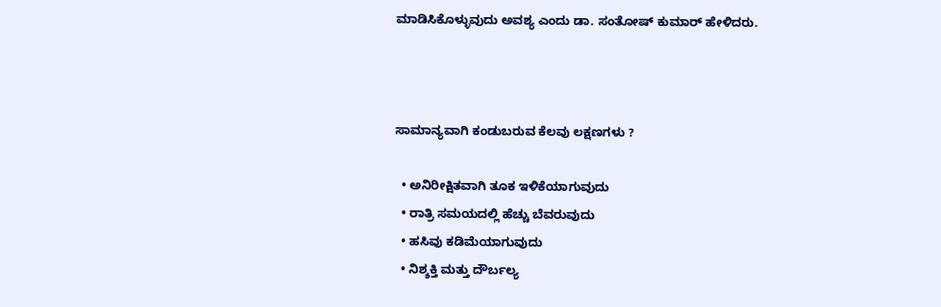ಮಾಡಿಸಿಕೊಳ್ಳುವುದು ಅವಶ್ಯ ಎಂದು ಡಾ. ಸಂತೋಷ್ ಕುಮಾರ್ ಹೇಳಿದರು.



ಸಾಮಾನ್ಯವಾಗಿ ಕಂಡುಬರುವ ಕೆಲವು ಲಕ್ಷಣಗಳು ?

  • ಅನಿರೀಕ್ಷಿತವಾಗಿ ತೂಕ ಇಳಿಕೆಯಾಗುವುದು
  • ರಾತ್ರಿ ಸಮಯದಲ್ಲಿ ಹೆಚ್ಚು ಬೆವರುವುದು
  • ಹಸಿವು ಕಡಿಮೆಯಾಗುವುದು
  • ನಿಶ್ಶಕ್ತಿ ಮತ್ತು ದೌರ್ಬಲ್ಯ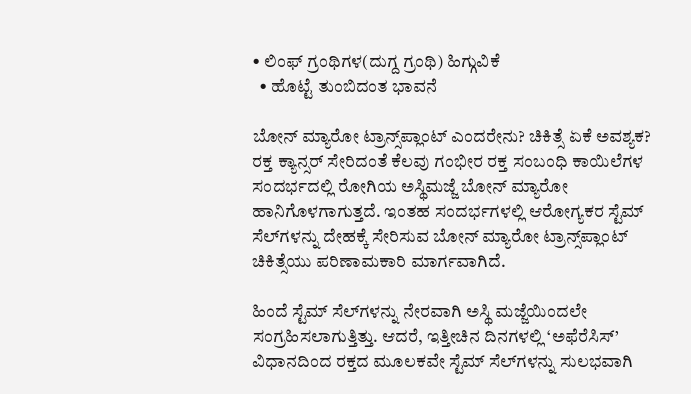• ಲಿಂಫ್ ಗ್ರಂಥಿಗಳ(ದುಗ್ದ ಗ್ರಂಥಿ) ಹಿಗ್ಗುವಿಕೆ
  • ಹೊಟ್ಟೆ ತುಂಬಿದಂತ ಭಾವನೆ

ಬೋನ್ ಮ್ಯಾರೋ ಟ್ರಾನ್ಸ್‌ಪ್ಲಾಂಟ್ ಎಂದರೇನು? ಚಿಕಿತ್ಸೆ ಏಕೆ ಅವಶ್ಯಕ?
ರಕ್ತ ಕ್ಯಾನ್ಸರ್ ಸೇರಿದಂತೆ ಕೆಲವು ಗಂಭೀರ ರಕ್ತ ಸಂಬಂಧಿ ಕಾಯಿಲೆಗಳ ಸಂದರ್ಭದಲ್ಲಿ ರೋಗಿಯ ಅಸ್ಥಿಮಜ್ಜೆ ಬೋನ್ ಮ್ಯಾರೋ ಹಾನಿಗೊಳಗಾಗುತ್ತದೆ. ಇಂತಹ ಸಂದರ್ಭಗಳಲ್ಲಿ ಆರೋಗ್ಯಕರ ಸ್ಟೆಮ್ ಸೆಲ್‌ಗಳನ್ನು ದೇಹಕ್ಕೆ ಸೇರಿಸುವ ಬೋನ್ ಮ್ಯಾರೋ ಟ್ರಾನ್ಸ್‌ಪ್ಲಾಂಟ್ ಚಿಕಿತ್ಸೆಯು ಪರಿಣಾಮಕಾರಿ ಮಾರ್ಗವಾಗಿದೆ.

ಹಿಂದೆ ಸ್ಟೆಮ್ ಸೆಲ್‌ಗಳನ್ನು ನೇರವಾಗಿ ಅಸ್ಥಿ ಮಜ್ಜೆಯಿಂದಲೇ ಸಂಗ್ರಹಿಸಲಾಗುತ್ತಿತ್ತು. ಆದರೆ, ಇತ್ತೀಚಿನ ದಿನಗಳಲ್ಲಿ ‘ಅಫೆರೆಸಿಸ್’ ವಿಧಾನದಿಂದ ರಕ್ತದ ಮೂಲಕವೇ ಸ್ಟೆಮ್ ಸೆಲ್‌ಗಳನ್ನು ಸುಲಭವಾಗಿ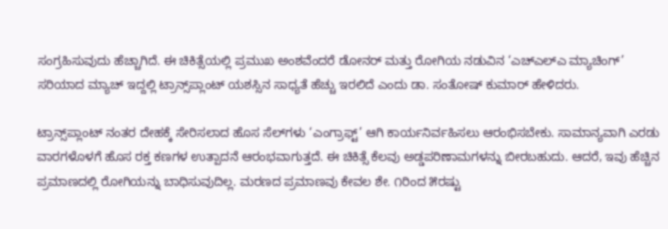ಸಂಗ್ರಹಿಸುವುದು ಹೆಚ್ಚಾಗಿದೆ. ಈ ಚಿಕಿತ್ಸೆಯಲ್ಲಿ ಪ್ರಮುಖ ಅಂಶವೆಂದರೆ ಡೋನರ್ ಮತ್ತು ರೋಗಿಯ ನಡುವಿನ ‘ಎಚ್‌ಎಲ್‌ಎ ಮ್ಯಾಚಿಂಗ್’ ಸರಿಯಾದ ಮ್ಯಾಚ್ ಇದ್ದಲ್ಲಿ ಟ್ರಾನ್ಸ್‌ಪ್ಲಾಂಟ್ ಯಶಸ್ಸಿನ ಸಾಧ್ಯತೆ ಹೆಚ್ಚು ಇರಲಿದೆ ಎಂದು ಡಾ. ಸಂತೋಷ್ ಕುಮಾರ್ ಹೇಳಿದರು.

ಟ್ರಾನ್ಸ್‌ಪ್ಲಾಂಟ್ ನಂತರ ದೇಹಕ್ಕೆ ಸೇರಿಸಲಾದ ಹೊಸ ಸೆಲ್‌ಗಳು ‘ಎಂಗ್ರಾಫ್ಟ್’ ಆಗಿ ಕಾರ್ಯನಿರ್ವಹಿಸಲು ಆರಂಭಿಸಬೇಕು. ಸಾಮಾನ್ಯವಾಗಿ ಎರಡು ವಾರಗಳೊಳಗೆ ಹೊಸ ರಕ್ತ ಕಣಗಳ ಉತ್ಪಾದನೆ ಆರಂಭವಾಗುತ್ತದೆ. ಈ ಚಿಕಿತ್ಸೆ ಕೆಲವು ಅಡ್ಡಪರಿಣಾಮಗಳನ್ನು ಬೀರಬಹುದು. ಆದರೆ, ಇವು ಹೆಚ್ಚಿನ ಪ್ರಮಾಣದಲ್ಲಿ ರೋಗಿಯನ್ನು ಬಾಧಿಸುವುದಿಲ್ಲ. ಮರಣದ ಪ್ರಮಾಣವು ಕೇವಲ ಶೇ. ೧ರಿಂದ ೫ರಷ್ಟು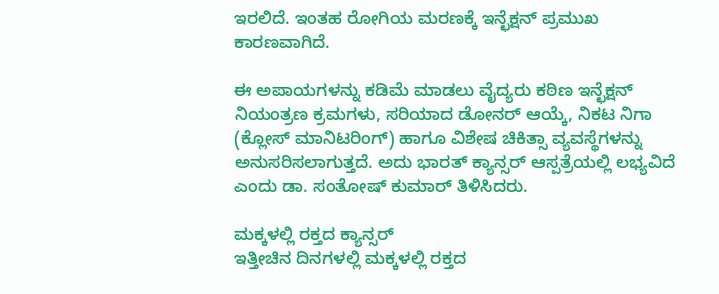ಇರಲಿದೆ. ಇಂತಹ ರೋಗಿಯ ಮರಣಕ್ಕೆ ಇನ್ಛೆಕ್ಷನ್ ಪ್ರಮುಖ ಕಾರಣವಾಗಿದೆ.

ಈ ಅಪಾಯಗಳನ್ನು ಕಡಿಮೆ ಮಾಡಲು ವೈದ್ಯರು ಕಠಿಣ ಇನ್ಛೆಕ್ಷನ್ ನಿಯಂತ್ರಣ ಕ್ರಮಗಳು, ಸರಿಯಾದ ಡೋನರ್ ಆಯ್ಕೆ, ನಿಕಟ ನಿಗಾ (ಕ್ಲೋಸ್ ಮಾನಿಟರಿಂಗ್) ಹಾಗೂ ವಿಶೇಷ ಚಿಕಿತ್ಸಾ ವ್ಯವಸ್ಥೆಗಳನ್ನು ಅನುಸರಿಸಲಾಗುತ್ತದೆ. ಅದು ಭಾರತ್ ಕ್ಯಾನ್ಸರ್ ಆಸ್ಪತ್ರೆಯಲ್ಲಿ ಲಭ್ಯವಿದೆ ಎಂದು ಡಾ. ಸಂತೋಷ್ ಕುಮಾರ್ ತಿಳಿಸಿದರು.

ಮಕ್ಕಳಲ್ಲಿ ರಕ್ತದ ಕ್ಯಾನ್ಸರ್
ಇತ್ತೀಚಿನ ದಿನಗಳಲ್ಲಿ ಮಕ್ಕಳಲ್ಲಿ ರಕ್ತದ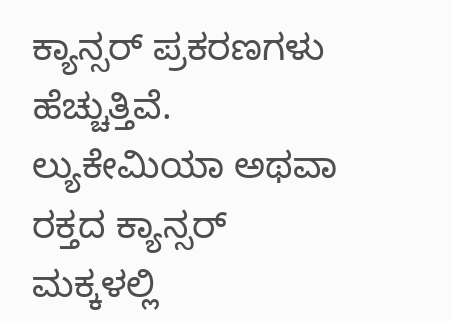ಕ್ಯಾನ್ಸರ್ ಪ್ರಕರಣಗಳು ಹೆಚ್ಚುತ್ತಿವೆ. ಲ್ಯುಕೇಮಿಯಾ ಅಥವಾ ರಕ್ತದ ಕ್ಯಾನ್ಸರ್ ಮಕ್ಕಳಲ್ಲಿ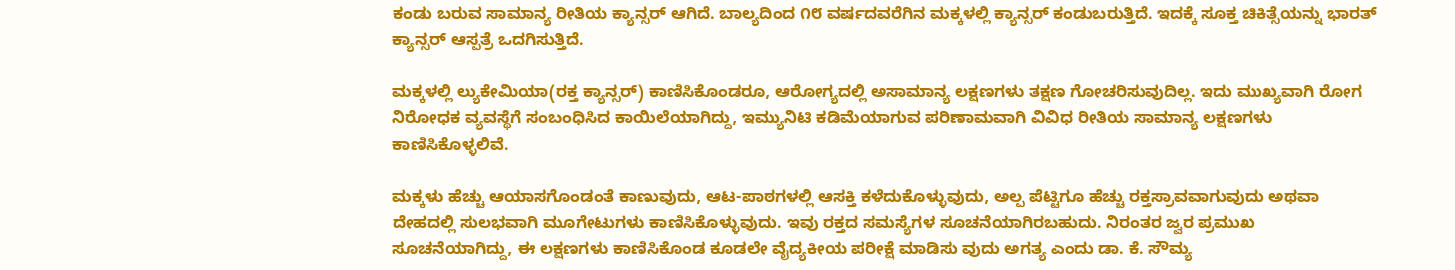ಕಂಡು ಬರುವ ಸಾಮಾನ್ಯ ರೀತಿಯ ಕ್ಯಾನ್ಸರ್ ಆಗಿದೆ. ಬಾಲ್ಯದಿಂದ ೧೮ ವರ್ಷದವರೆಗಿನ ಮಕ್ಕಳಲ್ಲಿ ಕ್ಯಾನ್ಸರ್ ಕಂಡುಬರುತ್ತಿದೆ. ಇದಕ್ಕೆ ಸೂಕ್ತ ಚಿಕಿತ್ಸೆಯನ್ನು ಭಾರತ್ ಕ್ಯಾನ್ಸರ್ ಆಸ್ಪತ್ರೆ ಒದಗಿಸುತ್ತಿದೆ.

ಮಕ್ಕಳಲ್ಲಿ ಲ್ಯುಕೇಮಿಯಾ(ರಕ್ತ ಕ್ಯಾನ್ಸರ್) ಕಾಣಿಸಿಕೊಂಡರೂ, ಆರೋಗ್ಯದಲ್ಲಿ ಅಸಾಮಾನ್ಯ ಲಕ್ಷಣಗಳು ತಕ್ಷಣ ಗೋಚರಿಸುವುದಿಲ್ಲ. ಇದು ಮುಖ್ಯವಾಗಿ ರೋಗ ನಿರೋಧಕ ವ್ಯವಸ್ಥೆಗೆ ಸಂಬಂಧಿಸಿದ ಕಾಯಿಲೆಯಾಗಿದ್ದು, ಇಮ್ಯುನಿಟಿ ಕಡಿಮೆಯಾಗುವ ಪರಿಣಾಮವಾಗಿ ವಿವಿಧ ರೀತಿಯ ಸಾಮಾನ್ಯ ಲಕ್ಷಣಗಳು ಕಾಣಿಸಿಕೊಳ್ಳಲಿವೆ.

ಮಕ್ಕಳು ಹೆಚ್ಚು ಆಯಾಸಗೊಂಡಂತೆ ಕಾಣುವುದು, ಆಟ-ಪಾಠಗಳಲ್ಲಿ ಆಸಕ್ತಿ ಕಳೆದುಕೊಳ್ಳುವುದು, ಅಲ್ಪ ಪೆಟ್ಟಿಗೂ ಹೆಚ್ಚು ರಕ್ತಸ್ರಾವವಾಗುವುದು ಅಥವಾ ದೇಹದಲ್ಲಿ ಸುಲಭವಾಗಿ ಮೂಗೇಟುಗಳು ಕಾಣಿಸಿಕೊಳ್ಳುವುದು. ಇವು ರಕ್ತದ ಸಮಸ್ಯೆಗಳ ಸೂಚನೆಯಾಗಿರಬಹುದು. ನಿರಂತರ ಜ್ವರ ಪ್ರಮುಖ ಸೂಚನೆಯಾಗಿದ್ದು, ಈ ಲಕ್ಷಣಗಳು ಕಾಣಿಸಿಕೊಂಡ ಕೂಡಲೇ ವೈದ್ಯಕೀಯ ಪರೀಕ್ಷೆ ಮಾಡಿಸು ವುದು ಅಗತ್ಯ ಎಂದು ಡಾ. ಕೆ. ಸೌಮ್ಯ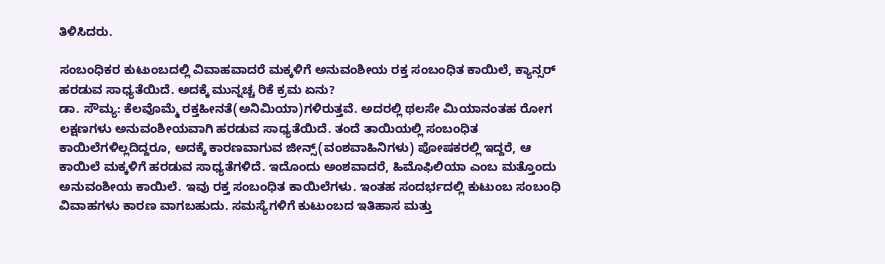ತಿಳಿಸಿದರು.

ಸಂಬಂಧಿಕರ ಕುಟುಂಬದಲ್ಲಿ ವಿವಾಹವಾದರೆ ಮಕ್ಕಳಿಗೆ ಅನುವಂಶೀಯ ರಕ್ತ ಸಂಬಂಧಿತ ಕಾಯಿಲೆ, ಕ್ಯಾನ್ಸರ್ ಹರಡುವ ಸಾಧ್ಯತೆಯಿದೆ. ಅದಕ್ಕೆ ಮುನ್ನಚ್ಚ ರಿಕೆ ಕ್ರಮ ಏನು?
ಡಾ. ಸೌಮ್ಯ: ಕೆಲವೊಮ್ಮೆ ರಕ್ತಹೀನತೆ(ಅನಿಮಿಯಾ)ಗಳಿರುತ್ತವೆ. ಅದರಲ್ಲಿ ಥಲಸೇ ಮಿಯಾನಂತಹ ರೋಗ ಲಕ್ಷಣಗಳು ಅನುವಂಶೀಯವಾಗಿ ಹರಡುವ ಸಾಧ್ಯತೆಯಿದೆ. ತಂದೆ ತಾಯಿಯಲ್ಲಿ ಸಂಬಂಧಿತ ಕಾಯಿಲೆಗಳಿಲ್ಲದಿದ್ದರೂ, ಅದಕ್ಕೆ ಕಾರಣವಾಗುವ ಜೀನ್ಸ್(ವಂಶವಾಹಿನಿಗಳು) ಪೋಷಕರಲ್ಲಿ ಇದ್ದರೆ, ಆ ಕಾಯಿಲೆ ಮಕ್ಕಳಿಗೆ ಹರಡುವ ಸಾಧ್ಯತೆಗಳಿದೆ. ಇದೊಂದು ಅಂಶವಾದರೆ, ಹಿಮೊಫಿಲಿಯಾ ಎಂಬ ಮತ್ತೊಂದು ಅನುವಂಶೀಯ ಕಾಯಿಲೆ. ಇವು ರಕ್ತ ಸಂಬಂಧಿತ ಕಾಯಿಲೆಗಳು. ಇಂತಹ ಸಂದರ್ಭದಲ್ಲಿ ಕುಟುಂಬ ಸಂಬಂಧಿ ವಿವಾಹಗಳು ಕಾರಣ ವಾಗಬಹುದು. ಸಮಸ್ಯೆಗಳಿಗೆ ಕುಟುಂಬದ ಇತಿಹಾಸ ಮತ್ತು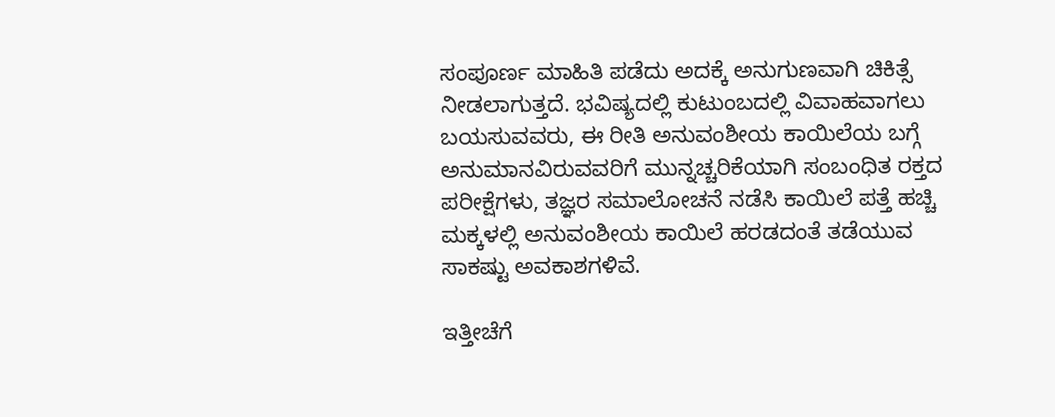ಸಂಪೂರ್ಣ ಮಾಹಿತಿ ಪಡೆದು ಅದಕ್ಕೆ ಅನುಗುಣವಾಗಿ ಚಿಕಿತ್ಸೆ ನೀಡಲಾಗುತ್ತದೆ. ಭವಿಷ್ಯದಲ್ಲಿ ಕುಟುಂಬದಲ್ಲಿ ವಿವಾಹವಾಗಲು ಬಯಸುವವರು, ಈ ರೀತಿ ಅನುವಂಶೀಯ ಕಾಯಿಲೆಯ ಬಗ್ಗೆ ಅನುಮಾನವಿರುವವರಿಗೆ ಮುನ್ನಚ್ಚರಿಕೆಯಾಗಿ ಸಂಬಂಧಿತ ರಕ್ತದ ಪರೀಕ್ಷೆಗಳು, ತಜ್ಞರ ಸಮಾಲೋಚನೆ ನಡೆಸಿ ಕಾಯಿಲೆ ಪತ್ತೆ ಹಚ್ಚಿ ಮಕ್ಕಳಲ್ಲಿ ಅನುವಂಶೀಯ ಕಾಯಿಲೆ ಹರಡದಂತೆ ತಡೆಯುವ ಸಾಕಷ್ಟು ಅವಕಾಶಗಳಿವೆ.

ಇತ್ತೀಚೆಗೆ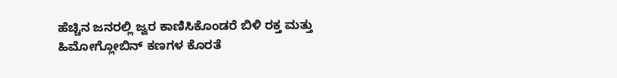ಹೆಚ್ಚಿನ ಜನರಲ್ಲಿ ಜ್ವರ ಕಾಣಿಸಿಕೊಂಡರೆ ಬಿಳಿ ರಕ್ತ ಮತ್ತು ಹಿಮೋಗ್ಲೋಬಿನ್ ಕಣಗಳ ಕೊರತೆ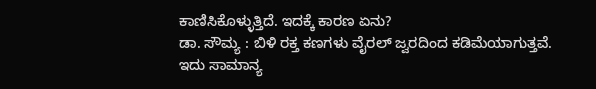ಕಾಣಿಸಿಕೊಳ್ಳುತ್ತಿದೆ. ಇದಕ್ಕೆ ಕಾರಣ ಏನು?
ಡಾ. ಸೌಮ್ಯ : ಬಿಳಿ ರಕ್ತ ಕಣಗಳು ವೈರಲ್ ಜ್ವರದಿಂದ ಕಡಿಮೆಯಾಗುತ್ತವೆ. ಇದು ಸಾಮಾನ್ಯ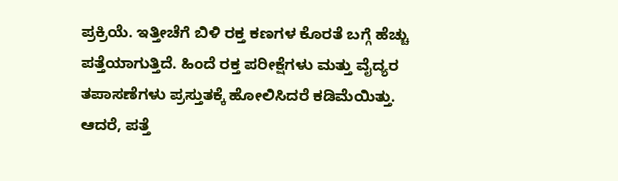ಪ್ರಕ್ರಿಯೆ. ಇತ್ತೀಚೆಗೆ ಬಿಳಿ ರಕ್ತ ಕಣಗಳ ಕೊರತೆ ಬಗ್ಗೆ ಹೆಚ್ಚು ಪತ್ತೆಯಾಗುತ್ತಿದೆ. ಹಿಂದೆ ರಕ್ತ ಪರೀಕ್ಷೆಗಳು ಮತ್ತು ವೈದ್ಯರ ತಪಾಸಣೆಗಳು ಪ್ರಸ್ತುತಕ್ಕೆ ಹೋಲಿಸಿದರೆ ಕಡಿಮೆಯಿತ್ತು. ಆದರೆ, ಪತ್ತೆ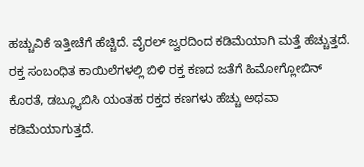ಹಚ್ಚುವಿಕೆ ಇತ್ತೀಚೆಗೆ ಹೆಚ್ಚಿದೆ. ವೈರಲ್ ಜ್ವರದಿಂದ ಕಡಿಮೆಯಾಗಿ ಮತ್ತೆ ಹೆಚ್ಚುತ್ತದೆ. ರಕ್ತ ಸಂಬಂಧಿತ ಕಾಯಿಲೆಗಳಲ್ಲಿ ಬಿಳಿ ರಕ್ತ ಕಣದ ಜತೆಗೆ ಹಿಮೋಗ್ಲೋಬಿನ್ ಕೊರತೆ, ಡಬ್ಲ್ಯೂಬಿಸಿ ಯಂತಹ ರಕ್ತದ ಕಣಗಳು ಹೆಚ್ಚು ಅಥವಾ ಕಡಿಮೆಯಾಗುತ್ತದೆ.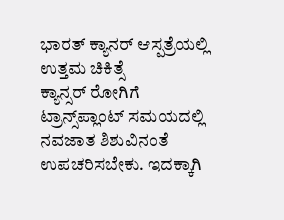ಭಾರತ್ ಕ್ಯಾನರ್ ಆಸ್ಪತ್ರೆಯಲ್ಲಿ ಉತ್ತಮ ಚಿಕಿತ್ಸೆ
ಕ್ಯಾನ್ಸರ್ ರೋಗಿಗೆ ಟ್ರಾನ್ಸ್‌ಪ್ಲಾಂಟ್ ಸಮಯದಲ್ಲಿ ನವಜಾತ ಶಿಶುವಿನಂತೆ ಉಪಚರಿಸಬೇಕು. ಇದಕ್ಕಾಗಿ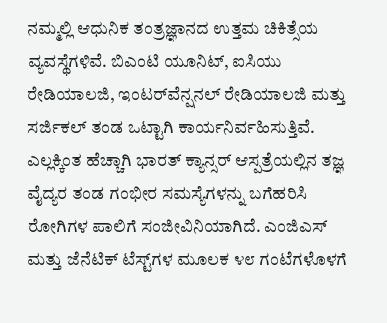ನಮ್ಮಲ್ಲಿ ಆಧುನಿಕ ತಂತ್ರಜ್ಞಾನದ ಉತ್ತಮ ಚಿಕಿತ್ಸೆಯ ವ್ಯವಸ್ಥೆಗಳಿವೆ. ಬಿಎಂಟಿ ಯೂನಿಟ್, ಐಸಿಯು ರೇಡಿಯಾಲಜಿ, ಇಂಟರ್‌ವೆನ್ಷನಲ್ ರೇಡಿಯಾಲಜಿ ಮತ್ತು ಸರ್ಜಿಕಲ್ ತಂಡ ಒಟ್ಟಾಗಿ ಕಾರ್ಯನಿರ್ವಹಿಸುತ್ತಿವೆ. ಎಲ್ಲಕ್ಕಿಂತ ಹೆಚ್ಚಾಗಿ ಭಾರತ್ ಕ್ಯಾನ್ಸರ್ ಆಸ್ಪತ್ರೆಯಲ್ಲಿನ ತಜ್ಞ ವೈದ್ಯರ ತಂಡ ಗಂಭೀರ ಸಮಸ್ಯೆಗಳನ್ನು ಬಗೆಹರಿಸಿ ರೋಗಿಗಳ ಪಾಲಿಗೆ ಸಂಜೀವಿನಿಯಾಗಿದೆ. ಎಂಜಿಎಸ್ ಮತ್ತು ಜೆನೆಟಿಕ್ ಟೆಸ್ಟ್‌ಗಳ ಮೂಲಕ ೪೮ ಗಂಟೆಗಳೊಳಗೆ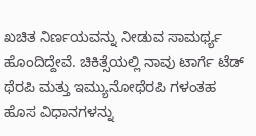ಖಚಿತ ನಿರ್ಣಯವನ್ನು ನೀಡುವ ಸಾಮರ್ಥ್ಯ ಹೊಂದಿದ್ದೇವೆ. ಚಿಕಿತ್ಸೆಯಲ್ಲಿ ನಾವು ಟಾರ್ಗೆ ಟೆಡ್ ಥೆರಪಿ ಮತ್ತು ಇಮ್ಯುನೋಥೆರಪಿ ಗಳಂತಹ ಹೊಸ ವಿಧಾನಗಳನ್ನು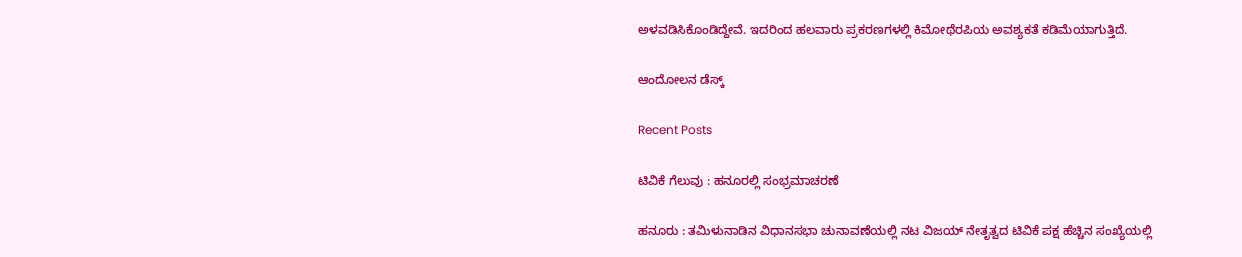ಅಳವಡಿಸಿಕೊಂಡಿದ್ದೇವೆ. ಇದರಿಂದ ಹಲವಾರು ಪ್ರಕರಣಗಳಲ್ಲಿ ಕಿಮೋಥೆರಪಿಯ ಅವಶ್ಯಕತೆ ಕಡಿಮೆಯಾಗುತ್ತಿದೆ.

ಆಂದೋಲನ ಡೆಸ್ಕ್

Recent Posts

ಟಿವಿಕೆ ಗೆಲುವು : ಹನೂರಲ್ಲಿ ಸಂಭ್ರಮಾಚರಣೆ

ಹನೂರು : ತಮಿಳುನಾಡಿನ ವಿಧಾನಸಭಾ ಚುನಾವಣೆಯಲ್ಲಿ ನಟ ವಿಜಯ್ ನೇತೃತ್ವದ ಟಿವಿಕೆ ಪಕ್ಷ ಹೆಚ್ಚಿನ ಸಂಖ್ಯೆಯಲ್ಲಿ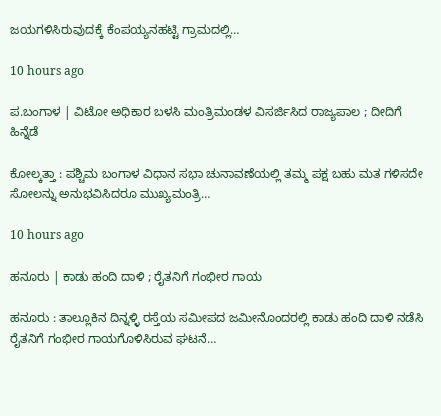ಜಯಗಳಿಸಿರುವುದಕ್ಕೆ ಕೆಂಪಯ್ಯನಹಟ್ಟಿ ಗ್ರಾಮದಲ್ಲಿ…

10 hours ago

ಪ.ಬಂಗಾಳ | ವಿಟೋ ಅಧಿಕಾರ ಬಳಸಿ ಮಂತ್ರಿಮಂಡಳ ವಿಸರ್ಜಿಸಿದ ರಾಜ್ಯಪಾಲ ; ದೀದಿಗೆ ಹಿನ್ನೆಡೆ

ಕೋಲ್ಕತ್ತಾ : ಪಶ್ಚಿಮ ಬಂಗಾಳ ವಿಧಾನ ಸಭಾ ಚುನಾವಣೆಯಲ್ಲಿ ತಮ್ಮ ಪಕ್ಷ ಬಹು ಮತ ಗಳಿಸದೇ ಸೋಲನ್ನು ಅನುಭವಿಸಿದರೂ ಮುಖ್ಯಮಂತ್ರಿ…

10 hours ago

ಹನೂರು | ಕಾಡು ಹಂದಿ ದಾಳಿ ; ರೈತನಿಗೆ ಗಂಭೀರ ಗಾಯ

ಹನೂರು : ತಾಲ್ಲೂಕಿನ ದಿನ್ನಳ್ಳಿ ರಸ್ತೆಯ ಸಮೀಪದ ಜಮೀನೊಂದರಲ್ಲಿ ಕಾಡು ಹಂದಿ ದಾಳಿ ನಡೆಸಿ ರೈತನಿಗೆ ಗಂಭೀರ ಗಾಯಗೊಳಿಸಿರುವ ಘಟನೆ…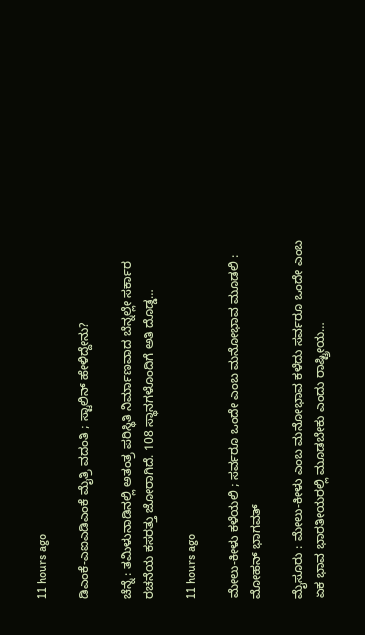11 hours ago

ಡಿಎಂಕೆ-ಎಐಎಡಿಎಂಕೆ ಮೈತ್ರಿ ವದಂತಿ ; ಸ್ಟಾಲಿನ್‌ ಹೇಳಿದ್ದೇನು?

ಚೆನ್ನೆ : ತಮಿಳುನಾಡಿನಲ್ಲಿ ಅತಂತ್ರ ಪರಿಸ್ಥಿತಿ ನಿರ್ಮಾಣವಾದ ಬೆನ್ನಲ್ಲೇ ಸರ್ಕಾರ ರಚನೆಯ ಕಸರತ್ತು ಜೋರಾಗಿದೆ. 108 ಸ್ಥಾನಗಳೊಂದಿಗೆ ಅತಿ ದೊಡ್ಡ…

11 hours ago

ಮೇಲು-ಕೀಳು ಕಳೆಯಲಿ ; ಸರ್ವರೂ ಒಂದೇ ಎಂಬ ಮನೋಭಾವ ಮೂಡಲಿ : ಮೋಹನ್‌ ಭಾಗವತ್‌

ಮೈಸೂರು : ಮೇಲು-ಕೀಳು ಎಂಬ ಮನೋಭಾವ ಕಳೆದು ಸರ್ವರೂ ಒಂದೇ ಎಂಬ ಏಕ ಭಾವ ಭಾರತೀಯರಲ್ಲಿ ಮೂಡಬೇಕು ಎಂದು ರಾಷ್ಟ್ರೀಯ…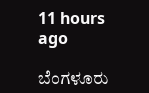11 hours ago

ಬೆಂಗಳೂರು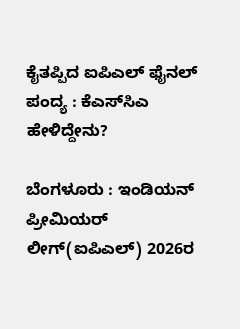ಕೈತಪ್ಪಿದ ಐಪಿಎಲ್‌ ಫೈನಲ್‌ ಪಂದ್ಯ : ಕೆಎಸ್‌ಸಿಎ ಹೇಳಿದ್ದೇನು?

ಬೆಂಗಳೂರು : ಇಂಡಿಯನ್‌ ಪ್ರೀಮಿಯರ್‌ ಲೀಗ್‌(ಐಪಿಎಲ್) 2026ರ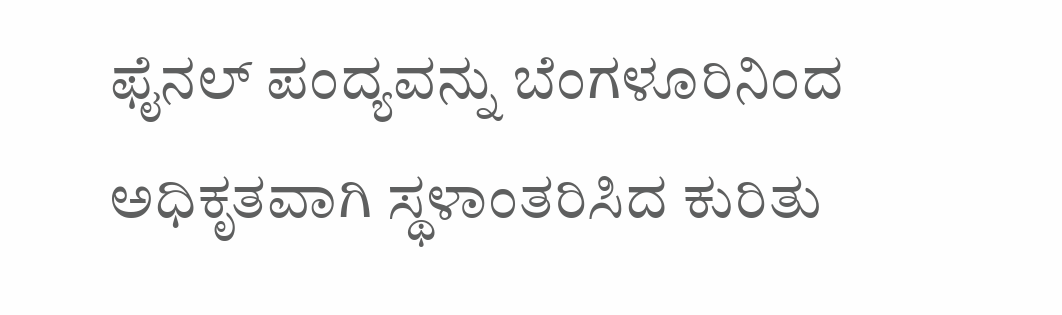ಫೈನಲ್ ಪಂದ್ಯವನ್ನು ಬೆಂಗಳೂರಿನಿಂದ ಅಧಿಕೃತವಾಗಿ ಸ್ಥಳಾಂತರಿಸಿದ ಕುರಿತು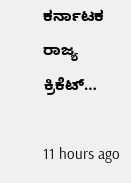ಕರ್ನಾಟಕ ರಾಜ್ಯ ಕ್ರಿಕೆಟ್…

11 hours ago